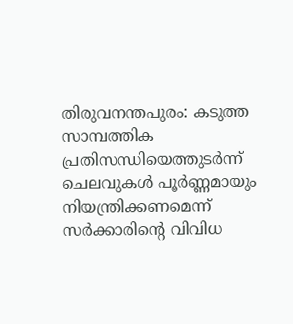തിരുവനന്തപുരം: കടുത്ത സാമ്പത്തിക പ്രതിസന്ധിയെത്തുടർന്ന് ചെലവുകൾ പൂർണ്ണമായും നിയന്ത്രിക്കണമെന്ന് സർക്കാരിന്റെ വിവിധ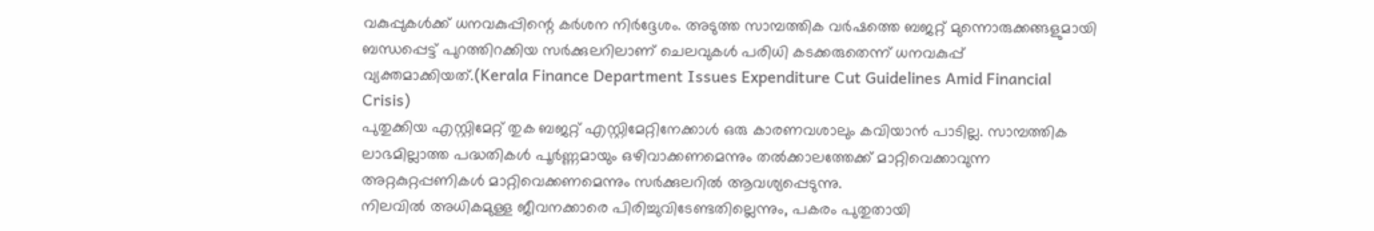വകുപ്പുകൾക്ക് ധനവകുപ്പിന്റെ കർശന നിർദ്ദേശം. അടുത്ത സാമ്പത്തിക വർഷത്തെ ബജറ്റ് മുന്നൊരുക്കങ്ങളുമായി ബന്ധപ്പെട്ട് പുറത്തിറക്കിയ സർക്കുലറിലാണ് ചെലവുകൾ പരിധി കടക്കരുതെന്ന് ധനവകുപ്പ് വ്യക്തമാക്കിയത്.(Kerala Finance Department Issues Expenditure Cut Guidelines Amid Financial Crisis)
പുതുക്കിയ എസ്റ്റിമേറ്റ് തുക ബജറ്റ് എസ്റ്റിമേറ്റിനേക്കാൾ ഒരു കാരണവശാലും കവിയാൻ പാടില്ല. സാമ്പത്തിക ലാഭമില്ലാത്ത പദ്ധതികൾ പൂർണ്ണമായും ഒഴിവാക്കണമെന്നും തൽക്കാലത്തേക്ക് മാറ്റിവെക്കാവുന്ന അറ്റകുറ്റപ്പണികൾ മാറ്റിവെക്കണമെന്നും സർക്കുലറിൽ ആവശ്യപ്പെടുന്നു.
നിലവിൽ അധികമുള്ള ജീവനക്കാരെ പിരിച്ചുവിടേണ്ടതില്ലെന്നും, പകരം പുതുതായി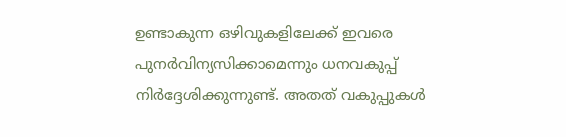ഉണ്ടാകുന്ന ഒഴിവുകളിലേക്ക് ഇവരെ പുനർവിന്യസിക്കാമെന്നും ധനവകുപ്പ് നിർദ്ദേശിക്കുന്നുണ്ട്. അതത് വകുപ്പുകൾ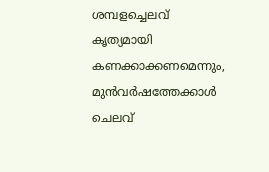ശമ്പളച്ചെലവ് കൃത്യമായി കണക്കാക്കണമെന്നും, മുൻവർഷത്തേക്കാൾ ചെലവ്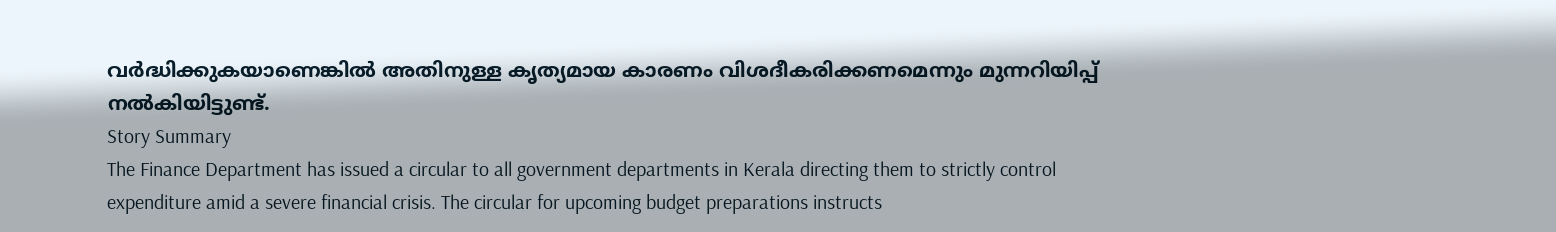വർദ്ധിക്കുകയാണെങ്കിൽ അതിനുള്ള കൃത്യമായ കാരണം വിശദീകരിക്കണമെന്നും മുന്നറിയിപ്പ് നൽകിയിട്ടുണ്ട്.
Story Summary
The Finance Department has issued a circular to all government departments in Kerala directing them to strictly control expenditure amid a severe financial crisis. The circular for upcoming budget preparations instructs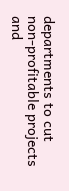departments to cut non-profitable projects and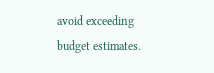avoid exceeding budget estimates.